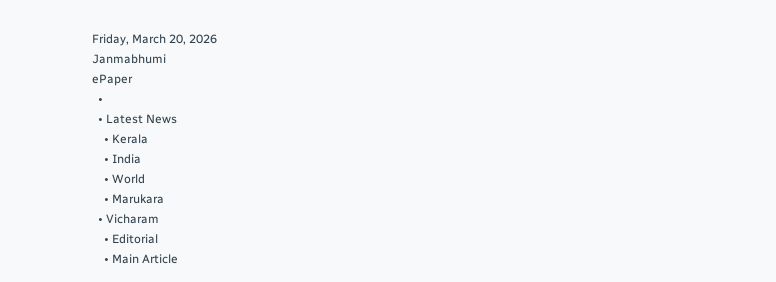Friday, March 20, 2026
Janmabhumi
ePaper
  •
  • Latest News
    • Kerala
    • India
    • World
    • Marukara
  • Vicharam
    • Editorial
    • Main Article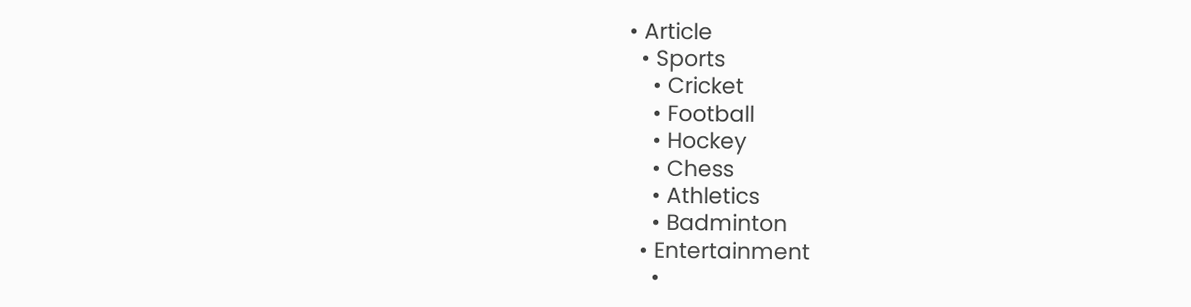• Article
  • Sports
    • Cricket
    • Football
    • Hockey
    • Chess
    • Athletics
    • Badminton
  • Entertainment
    •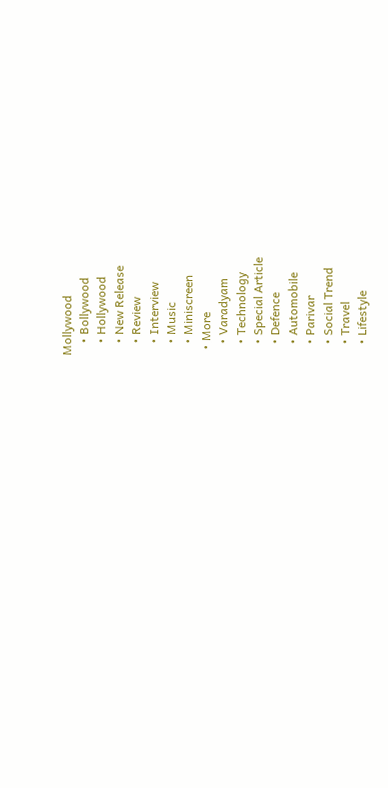Mollywood
    • Bollywood
    • Hollywood
    • New Release
    • Review
    • Interview
    • Music
    • Miniscreen
  • More
    • Varadyam
    • Technology
    • Special Article
    • Defence
    • Automobile
    • Parivar
    • Social Trend
    • Travel
    • Lifestyle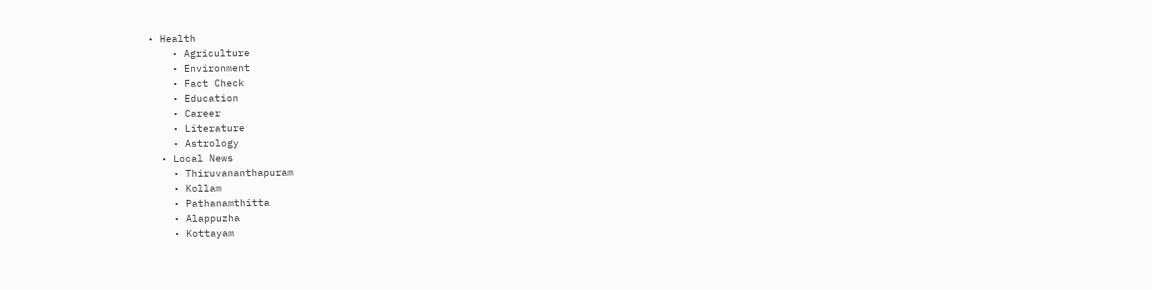• Health
    • Agriculture
    • Environment
    • Fact Check
    • Education
    • Career
    • Literature
    • Astrology
  • Local News
    • Thiruvananthapuram
    • Kollam
    • Pathanamthitta
    • Alappuzha
    • Kottayam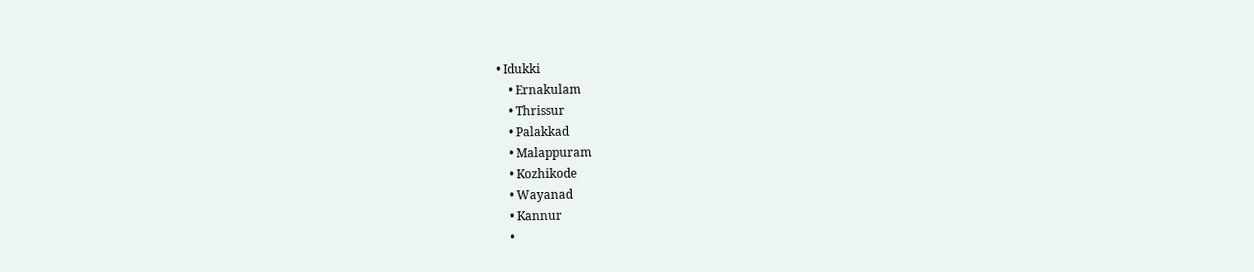• Idukki
    • Ernakulam
    • Thrissur
    • Palakkad
    • Malappuram
    • Kozhikode
    • Wayanad
    • Kannur
    •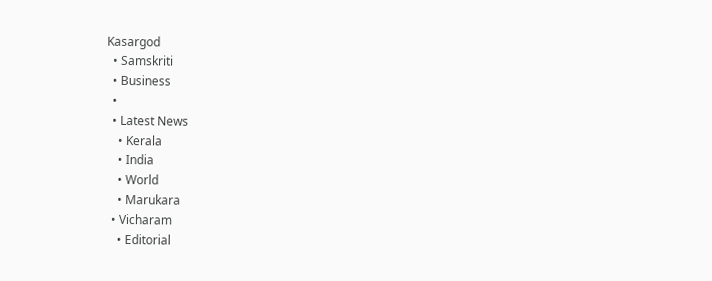Kasargod
  • Samskriti
  • Business
  •
  • Latest News
    • Kerala
    • India
    • World
    • Marukara
  • Vicharam
    • Editorial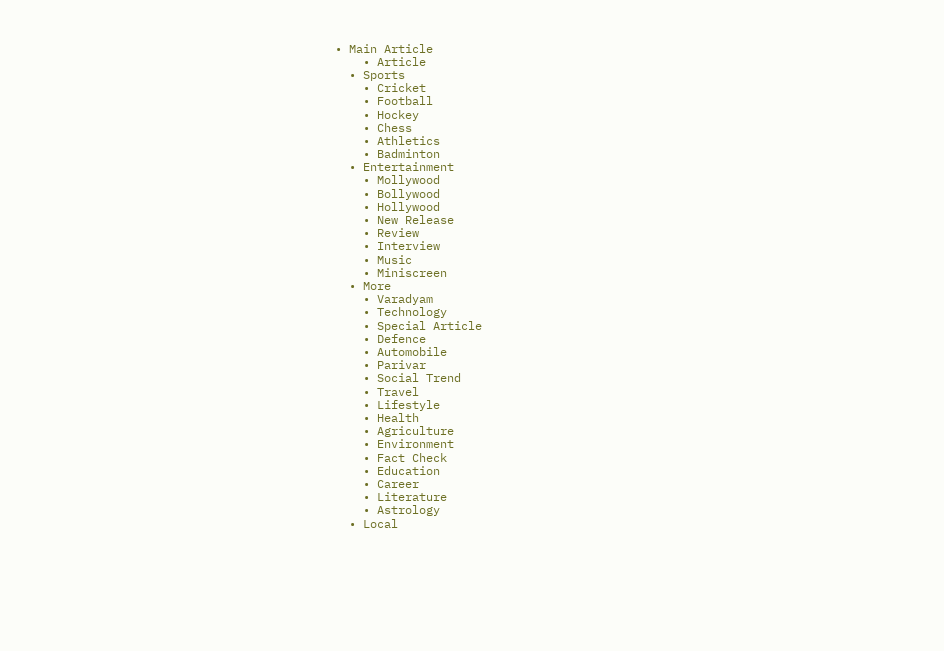• Main Article
    • Article
  • Sports
    • Cricket
    • Football
    • Hockey
    • Chess
    • Athletics
    • Badminton
  • Entertainment
    • Mollywood
    • Bollywood
    • Hollywood
    • New Release
    • Review
    • Interview
    • Music
    • Miniscreen
  • More
    • Varadyam
    • Technology
    • Special Article
    • Defence
    • Automobile
    • Parivar
    • Social Trend
    • Travel
    • Lifestyle
    • Health
    • Agriculture
    • Environment
    • Fact Check
    • Education
    • Career
    • Literature
    • Astrology
  • Local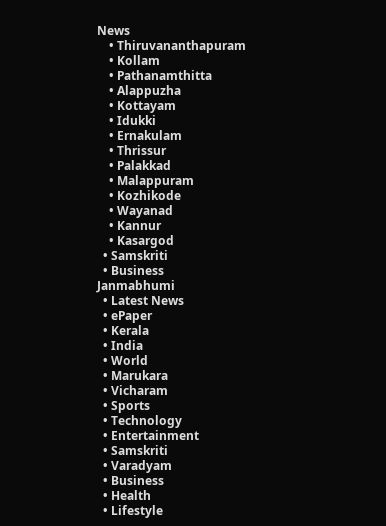News
    • Thiruvananthapuram
    • Kollam
    • Pathanamthitta
    • Alappuzha
    • Kottayam
    • Idukki
    • Ernakulam
    • Thrissur
    • Palakkad
    • Malappuram
    • Kozhikode
    • Wayanad
    • Kannur
    • Kasargod
  • Samskriti
  • Business
Janmabhumi
  • Latest News
  • ePaper
  • Kerala
  • India
  • World
  • Marukara
  • Vicharam
  • Sports
  • Technology
  • Entertainment
  • Samskriti
  • Varadyam
  • Business
  • Health
  • Lifestyle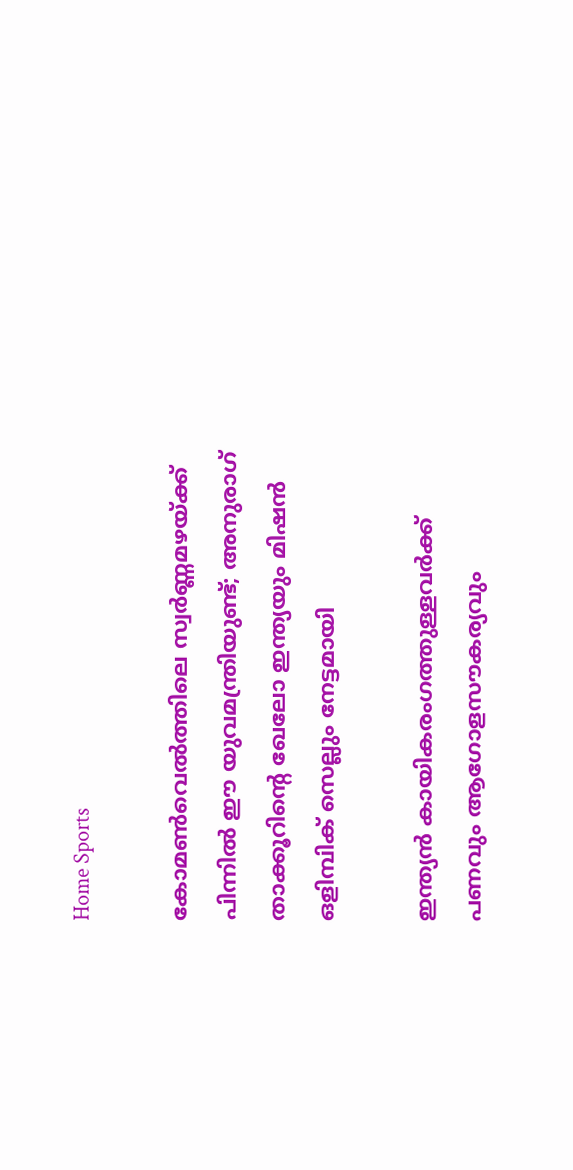Home Sports

കോമണ്‍വെല്‍ത്തിലെ സ്വര്‍ണ്ണമഴയ്‌ക്ക് പിന്നില്‍ ഈ യുവമന്ത്രിയുണ്ട്; അനുരാഗ് താക്കൂറിന്റെ ഖേലോ ഇന്ത്യയും മിഷന്‍ ഒളിമ്പിക് സെല്ലും നേട്ടമായി

ഇന്ത്യന്‍ കായികരംഗത്തുള്ളവര്‍ക്ക് പണവും ആഗോളസൗകര്യവും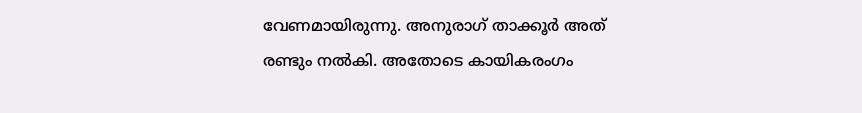വേണമായിരുന്നു. അനുരാഗ് താക്കൂര്‍ അത് രണ്ടും നല്‍കി. അതോടെ കായികരംഗം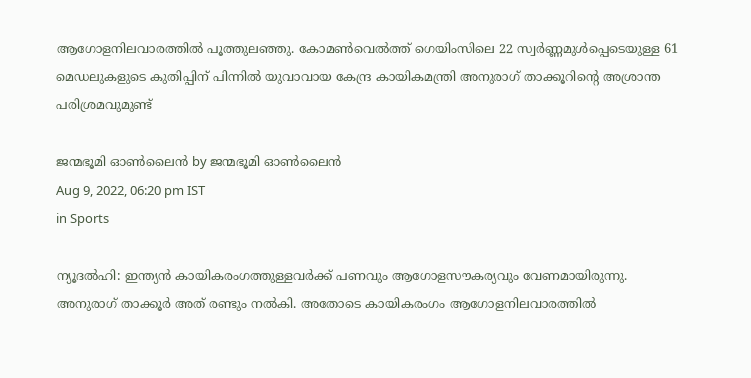ആഗോളനിലവാരത്തില്‍ പൂത്തുലഞ്ഞു. കോമണ്‍വെല്‍ത്ത് ഗെയിംസിലെ 22 സ്വര്‍ണ്ണമുള്‍പ്പെടെയുള്ള 61 മെഡലുകളുടെ കുതിപ്പിന് പിന്നില്‍ യുവാവായ കേന്ദ്ര കായികമന്ത്രി അനുരാഗ് താക്കൂറിന്റെ അശ്രാന്ത പരിശ്രമവുമുണ്ട്

ജന്മഭൂമി ഓണ്‍ലൈന്‍ by ജന്മഭൂമി ഓണ്‍ലൈന്‍
Aug 9, 2022, 06:20 pm IST
in Sports

ന്യൂദല്‍ഹി: ഇന്ത്യന്‍ കായികരംഗത്തുള്ളവര്‍ക്ക് പണവും ആഗോളസൗകര്യവും വേണമായിരുന്നു. അനുരാഗ് താക്കൂര്‍ അത് രണ്ടും നല്‍കി. അതോടെ കായികരംഗം ആഗോളനിലവാരത്തില്‍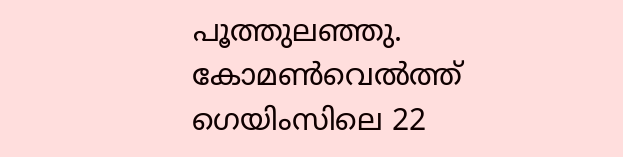പൂത്തുലഞ്ഞു. കോമണ്‍വെല്‍ത്ത് ഗെയിംസിലെ 22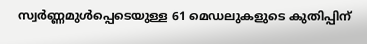സ്വര്‍ണ്ണമുള്‍പ്പെടെയുള്ള 61 മെഡലുകളുടെ കുതിപ്പിന്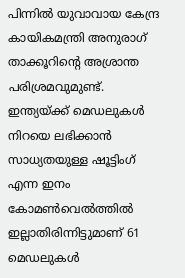പിന്നില്‍ യുവാവായ കേന്ദ്ര കായികമന്ത്രി അനുരാഗ് താക്കൂറിന്റെ അശ്രാന്ത പരിശ്രമവുമുണ്ട്. ഇന്ത്യയ്‌ക്ക് മെഡലുകള്‍ നിറയെ ലഭിക്കാന്‍ സാധ്യതയുള്ള ഷൂട്ടിംഗ് എന്ന ഇനം കോമണ്‍വെല്‍ത്തില്‍ ഇല്ലാതിരിന്നിട്ടുമാണ് 61 മെഡലുകള്‍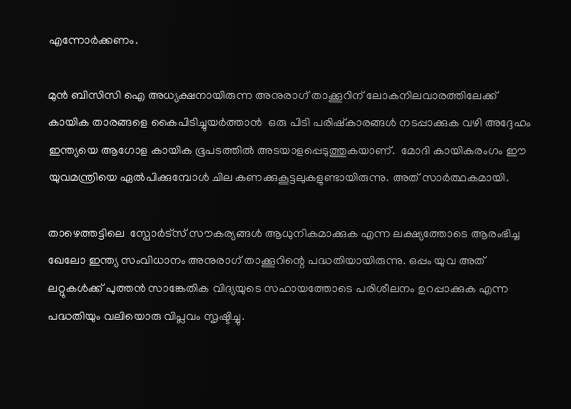എന്നോര്‍ക്കണം.

മുന്‍ ബിസിസി ഐ അധ്യക്ഷനായിരുന്ന അനുരാഗ് താക്കൂറിന് ലോകനിലവാരത്തിലേക്ക് കായിക താരങ്ങളെ കൈപിടിച്ചുയര്‍ത്താന്‍  ഒരു പിടി പരിഷ്കാരങ്ങള്‍ നടപ്പാക്കുക വഴി അദ്ദേഹം ഇന്ത്യയെ ആഗോള കായിക ഭൂപടത്തില്‍ അടയാളപ്പെടുത്തുകയാണ്.  മോദി കായികരംഗം ഈ യുവമന്ത്രിയെ ഏല്‍പിക്കുമ്പോള്‍ ചില കണക്കുകൂട്ടലുകളുണ്ടായിരുന്നു. അത് സാര്‍ത്ഥകമായി.

താഴെത്തട്ടിലെ  സ്പോര്‍ട്സ് സൗകര്യങ്ങള്‍ ആധുനികമാക്കുക എന്ന ലക്ഷ്യത്തോടെ ആരംഭിച്ച ഖേലോ ഇന്ത്യ സംവിധാനം അനുരാഗ് താക്കൂറിന്റെ പദ്ധതിയായിരുന്നു. ഒപ്പം യുവ അത് ലറ്റുകള്‍ക്ക് പുത്തന്‍ സാങ്കേതിക വിദ്യയുടെ സഹായത്തോടെ പരിശീലനം ഉറപ്പാക്കുക എന്ന പദ്ധതിയും വലിയൊരു വിപ്ലവം സൃഷ്ടിച്ചു.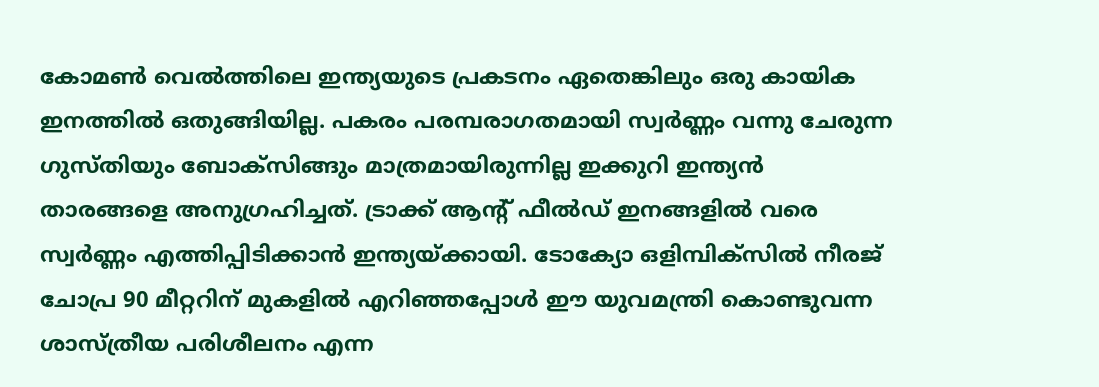കോമണ്‍ വെല്‍ത്തിലെ ഇന്ത്യയുടെ പ്രകടനം ഏതെങ്കിലും ഒരു കായിക ഇനത്തില്‍ ഒതുങ്ങിയില്ല. പകരം പരമ്പരാഗതമായി സ്വര്‍ണ്ണം വന്നു ചേരുന്ന ഗുസ്തിയും ബോക്സിങ്ങും മാത്രമായിരുന്നില്ല ഇക്കുറി ഇന്ത്യന്‍ താരങ്ങളെ അനുഗ്രഹിച്ചത്. ട്രാക്ക് ആന്‍റ് ഫീല്‍ഡ് ഇനങ്ങളില്‍ വരെ സ്വര്‍ണ്ണം എത്തിപ്പിടിക്കാന്‍ ഇന്ത്യയ്‌ക്കായി. ടോക്യോ ഒളിമ്പിക്സില്‍ നീരജ് ചോപ്ര 90 മീറ്ററിന് മുകളില്‍ എറിഞ്ഞപ്പോള്‍ ഈ യുവമന്ത്രി കൊണ്ടുവന്ന ശാസ്ത്രീയ പരിശീലനം എന്ന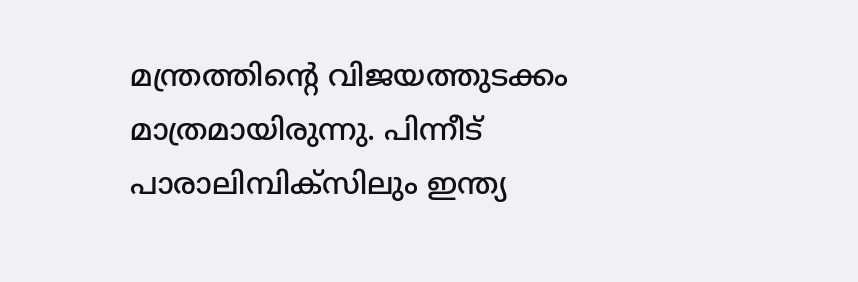മന്ത്രത്തിന്റെ വിജയത്തുടക്കം മാത്രമായിരുന്നു. പിന്നീട് പാരാലിമ്പിക്സിലും ഇന്ത്യ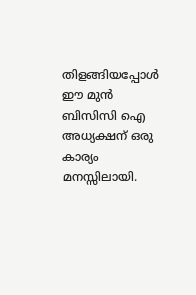തിളങ്ങിയപ്പോള്‍ ഈ മു‍ന്‍ ബിസിസി ഐ അധ്യക്ഷന് ഒരു കാര്യം മനസ്സിലായി.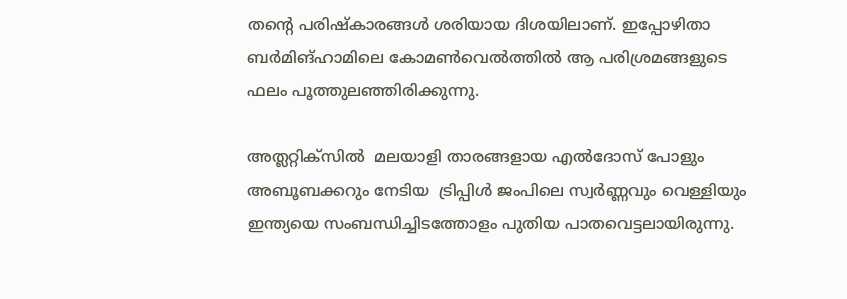തന്റെ പരിഷ്കാരങ്ങള്‍ ശരിയായ ദിശയിലാണ്. ഇപ്പോഴിതാ ബര്‍മിങ്ഹാമിലെ കോമണ്‍വെല്‍ത്തില്‍ ആ പരിശ്രമങ്ങളുടെ ഫലം പൂത്തുലഞ്ഞിരിക്കുന്നു.

അത്ലറ്റിക്സില്‍  മലയാളി താരങ്ങളായ എല്‍ദോസ് പോളും അബൂബക്കറും നേടിയ  ട്രിപ്പിള്‍ ജംപിലെ സ്വര്‍ണ്ണവും വെള്ളിയും ഇന്ത്യയെ സംബന്ധിച്ചിടത്തോളം പുതിയ പാതവെട്ടലായിരുന്നു.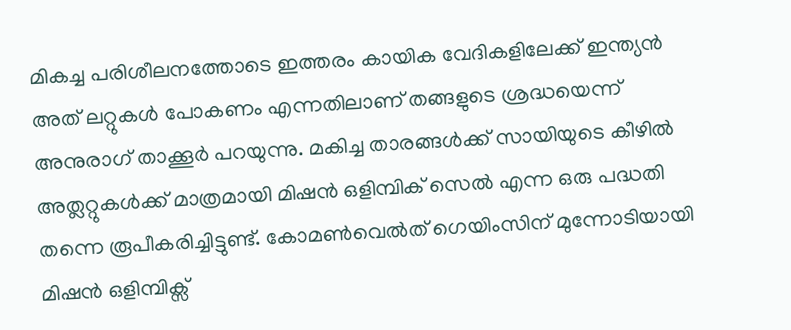മികച്ച പരിശീലനത്തോടെ ഇത്തരം കായിക വേദികളിലേക്ക് ഇന്ത്യന്‍ അത് ലറ്റുകള്‍ പോകണം എന്നതിലാണ് തങ്ങളുടെ ശ്രദ്ധയെന്ന് അനുരാഗ് താക്കൂര്‍ പറയുന്നു. മകിച്ച താരങ്ങള്‍ക്ക് സായിയുടെ കീഴില്‍ അത്ലറ്റുകള്‍ക്ക് മാത്രമായി മിഷന്‍ ഒളിമ്പിക് സെല്‍ എന്ന ഒരു പദ്ധതി തന്നെ രൂപീകരിച്ചിട്ടുണ്ട്. കോമണ്‍വെല്‍ത് ഗെയിംസിന് മുന്നോടിയായി മിഷന്‍ ഒളിമ്പിക്സ്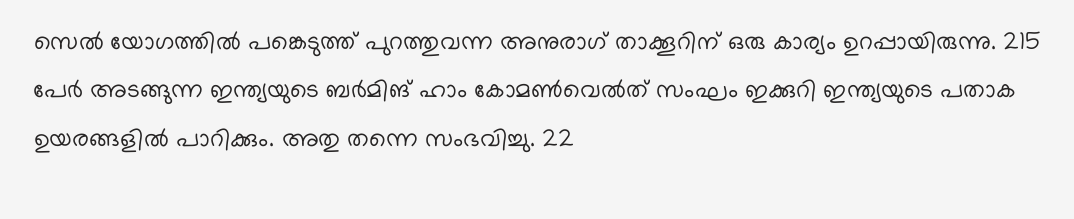സെല്‍ യോഗത്തില്‍ പങ്കെടുത്ത് പുറത്തുവന്ന അനുരാഗ് താക്കൂറിന് ഒരു കാര്യം ഉറപ്പായിരുന്നു. 215 പേര്‍ അടങ്ങുന്ന ഇന്ത്യയുടെ ബര്‍മിങ് ഹാം കോമണ്‍വെല്‍ത് സംഘം ഇക്കുറി ഇന്ത്യയുടെ പതാക ഉയരങ്ങളില്‍ പാറിക്കും. അതു തന്നെ സംഭവിച്ചു. 22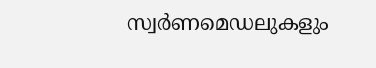സ്വര്‍ണമെഡലുകളും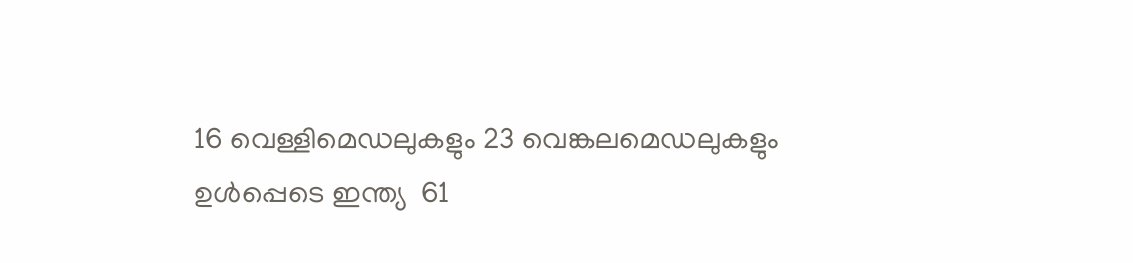16 വെള്ളിമെഡലുകളും 23 വെങ്കലമെഡലുകളും ഉള്‍പ്പെടെ ഇന്ത്യ  61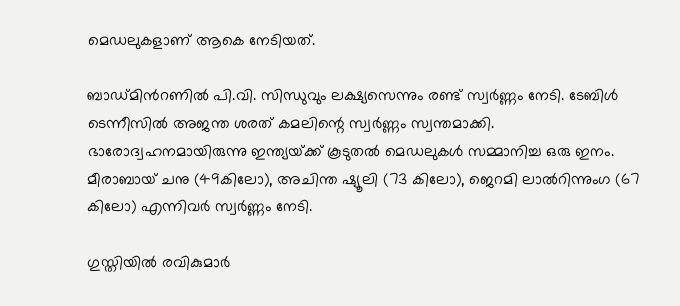മെഡലുകളാണ് ആകെ നേടിയത്.

ബാഡ്മിന്‍റണില്‍ പി.വി. സിന്ധുവും ലക്ഷ്യസെന്നും രണ്ട് സ്വര്‍ണ്ണം നേടി. ടേബിള്‍ ടെന്നീസില്‍ അജന്ത ശരത് കമലിന്റെ സ്വര്‍ണ്ണം സ്വന്തമാക്കി.  ഭാരോദ്വഹനമായിരുന്നു ഇന്ത്യയ്‌ക്ക് കൂടുതല്‍ മെഡലുകള്‍ സമ്മാനിച്ച ഒരു ഇനം. മീരാബായ് ചനു (49കിലോ), അചിന്ത ഷ്യൂലി (73 കിലോ), ജെറമി ലാല്‍റിന്നുംഗ (67 കിലോ) എന്നിവര്‍ സ്വര്‍ണ്ണം നേടി.

ഗുസ്തിയില്‍ രവികുമാര്‍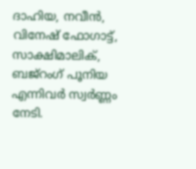ദാഹിയ, നവീന്‍, വിനേഷ് ഫോഗാട്ട്, സാക്ഷിമാലിക്, ബജ്റംഗ് പൂനിയ എന്നിവര്‍ സ്വര്‍ണ്ണം നേടി.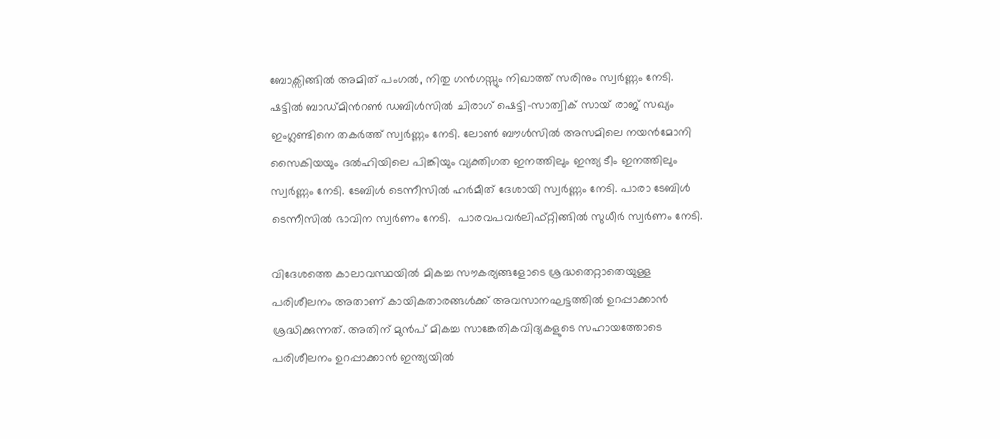ബോക്സിങ്ങില്‍ അമിത് പംഗല്‍, നിതു ഗന്‍ഗസ്സും നിഖാത്ത് സരിനും സ്വര്‍ണ്ണം നേടി.  ഷട്ടില്‍ ബാഡ്മിന്‍റണ്‍ ഡബിള്‍സില്‍ ചിരാഗ് ഷെട്ടി-സാത്വിക് സായ് രാജ് സഖ്യം ഇംഗ്ലണ്ടിനെ തകര്‍ത്ത് സ്വര്‍ണ്ണം നേടി. ലോണ്‍ ബൗള്‍സില്‍ അസമിലെ നയന്‍മോനി സൈകിയയും ദല്‍ഹിയിലെ പിങ്കിയും വ്യക്തിഗത ഇനത്തിലും ഇന്ത്യ ടീം ഇനത്തിലും സ്വര്‍ണ്ണം നേടി. ടേബിള്‍ ടെന്നീസില്‍ ഹര്‍മീത് ദേശായി സ്വര്‍ണ്ണം നേടി. പാരാ ടേബിള്‍ ടെന്നീസില്‍ ഭാവിന സ്വര്‍ണം നേടി.  പാരവപവര്‍ലിഫ്റ്റിങ്ങില്‍ സുധീര്‍ സ്വര്‍ണം നേടി.

വിദേശത്തെ കാലാവസ്ഥയില്‍ മികച്ച സൗകര്യങ്ങളോടെ ശ്രദ്ധതെറ്റാതെയുള്ള പരിശീലനം അതാണ് കായികതാരങ്ങള്‍ക്ക് അവസാനഘട്ടത്തില്‍ ഉറപ്പാക്കാന്‍ ശ്രദ്ധിക്കുന്നത്. അതിന് മുന്‍പ് മികച്ച സാങ്കേതികവിദ്യകളുടെ സഹായത്തോടെ പരിശീലനം ഉറപ്പാക്കാന്‍ ഇന്ത്യയില്‍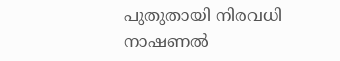പുതുതായി നിരവധി നാഷണല്‍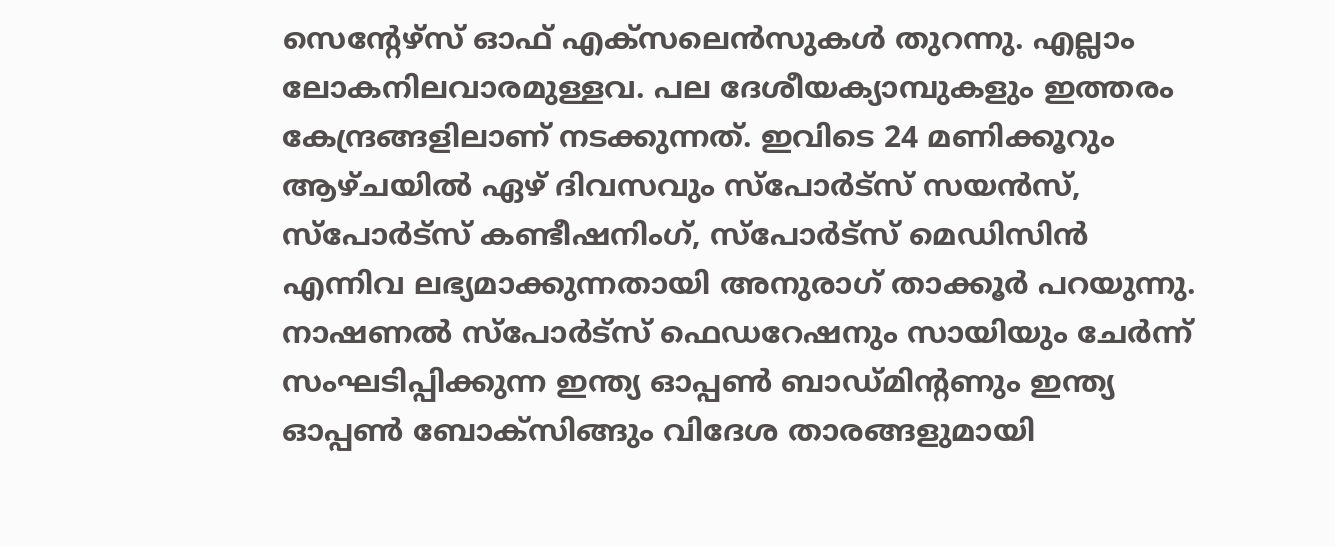സെന്‍റേഴ്സ് ഓഫ് എക്സലെന്‍സുകള്‍ തുറന്നു. എല്ലാം ലോകനിലവാരമുള്ളവ. പല ദേശീയക്യാമ്പുകളും ഇത്തരം കേന്ദ്രങ്ങളിലാണ് നടക്കുന്നത്. ഇവിടെ 24 മണിക്കൂറും ആഴ്ചയില്‍ ഏഴ് ദിവസവും സ്പോര്‍ട്സ് സയന്‍സ്, സ്പോര്‍ട്സ് കണ്ടീഷനിംഗ്, സ്പോര്‍ട്സ് മെഡിസിന്‍ എന്നിവ ലഭ്യമാക്കുന്നതായി അനുരാഗ് താക്കൂര്‍ പറയുന്നു. നാഷണല്‍ സ്പോര്‍ട്സ് ഫെഡറേഷനും സായിയും ചേര്‍ന്ന് സംഘടിപ്പിക്കുന്ന ഇന്ത്യ ഓപ്പണ്‍ ബാഡ്മിന്‍റണും ഇന്ത്യ ഓപ്പണ്‍ ബോക്സിങ്ങും വിദേശ താരങ്ങളുമായി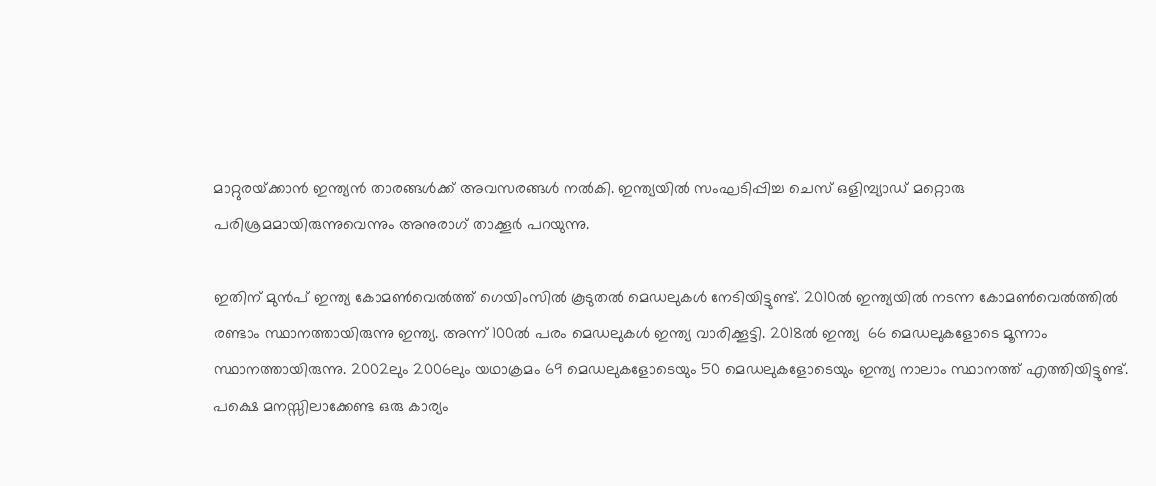മാറ്റുരയ്‌ക്കാന്‍ ഇന്ത്യന്‍ താരങ്ങള്‍ക്ക് അവസരങ്ങള്‍ നല്‍കി. ഇന്ത്യയില്‍ സംഘടിപ്പിച്ച ചെസ് ഒളിമ്പ്യാഡ് മറ്റൊരു പരിശ്രമമായിരുന്നുവെന്നും അനുരാഗ് താക്കൂര്‍ പറയുന്നു.

ഇതിന് മുന്‍പ് ഇന്ത്യ കോമണ്‍വെല്‍ത്ത് ഗെയിംസില്‍ കൂടുതല്‍ മെഡലുകള്‍ നേടിയിട്ടുണ്ട്. 2010ല്‍ ഇന്ത്യയില്‍ നടന്ന കോമണ്‍വെല്‍ത്തില്‍ രണ്ടാം സ്ഥാനത്തായിരുന്നു ഇന്ത്യ. അന്ന് 100ല്‍ പരം മെഡലുകള്‍ ഇന്ത്യ വാരിക്കൂട്ടി. 2018ല്‍ ഇന്ത്യ  66 മെഡലുകളോടെ മൂന്നാം സ്ഥാനത്തായിരുന്നു. 2002ലും 2006ലും യഥാക്രമം 69 മെഡലുകളോടെയും 50 മെഡലുകളോടെയും ഇന്ത്യ നാലാം സ്ഥാനത്ത് എത്തിയിട്ടുണ്ട്. പക്ഷെ മനസ്സിലാക്കേണ്ട ഒരു കാര്യം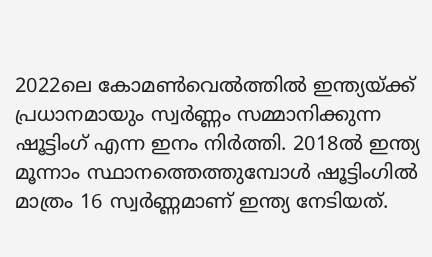2022ലെ കോമണ്‍വെല്‍ത്തില്‍ ഇന്ത്യയ്‌ക്ക് പ്രധാനമായും സ്വര്‍ണ്ണം സമ്മാനിക്കുന്ന ഷൂട്ടിംഗ് എന്ന ഇനം നിര്‍ത്തി. 2018ല്‍ ഇന്ത്യ മൂന്നാം സ്ഥാനത്തെത്തുമ്പോള്‍ ഷൂട്ടിംഗില്‍ മാത്രം 16 സ്വര്‍ണ്ണമാണ് ഇന്ത്യ നേടിയത്.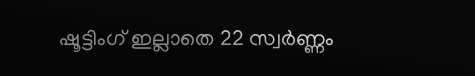ഷൂട്ടിംഗ് ഇല്ലാതെ 22 സ്വര്‍ണ്ണം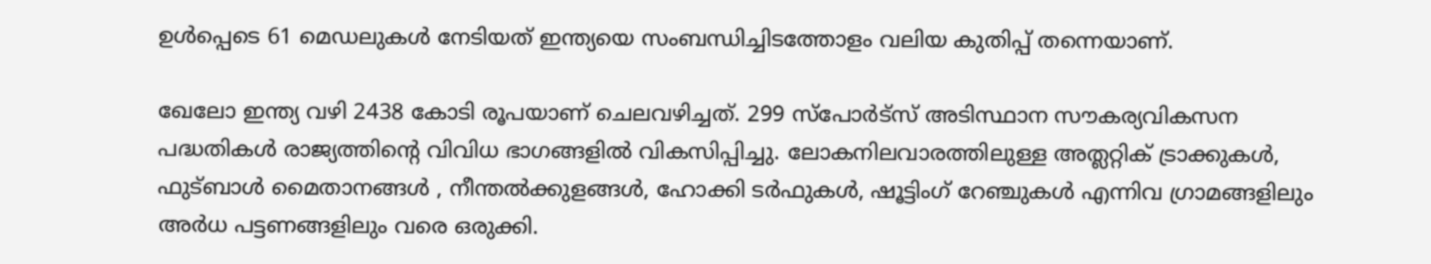ഉള്‍പ്പെടെ 61 മെഡലുകള്‍ നേടിയത് ഇന്ത്യയെ സംബന്ധിച്ചിടത്തോളം വലിയ കുതിപ്പ് തന്നെയാണ്.

ഖേലോ ഇന്ത്യ വഴി 2438 കോടി രൂപയാണ് ചെലവഴിച്ചത്. 299 സ്പോര്‍ട്സ് അടിസ്ഥാന സൗകര്യവികസന പദ്ധതികള്‍ രാജ്യത്തിന്റെ വിവിധ ഭാഗങ്ങളില്‍ വികസിപ്പിച്ചു. ലോകനിലവാരത്തിലുള്ള അത്ലറ്റിക് ട്രാക്കുകള്‍, ഫുട്ബാള്‍ മൈതാനങ്ങള്‍ , നീന്തല്‍ക്കുളങ്ങള്‍, ഹോക്കി ടര്‍ഫുകള്‍, ഷൂട്ടിംഗ് റേഞ്ചുകള്‍ എന്നിവ ഗ്രാമങ്ങളിലും അര്‍ധ പട്ടണങ്ങളിലും വരെ ഒരുക്കി.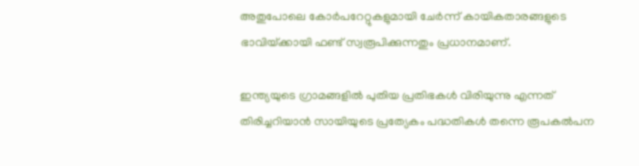അതുപോലെ കോര്‍പറേറ്റുകളുമായി ചേര്‍ന്ന് കായികതാരങ്ങളുടെ ഭാവിയ്‌ക്കായി ഫണ്ട് സ്വരൂപിക്കുന്നതും പ്രധാനമാണ്.

ഇന്ത്യയുടെ ഗ്രാമങ്ങളില്‍ പുതിയ പ്രതിഭകള്‍ വിരിയുന്നു എന്നത് തിരിച്ചറിയാന്‍ സായിയുടെ പ്രത്യേകം പദ്ധതികള്‍ തന്നെ രൂപകല്‍പന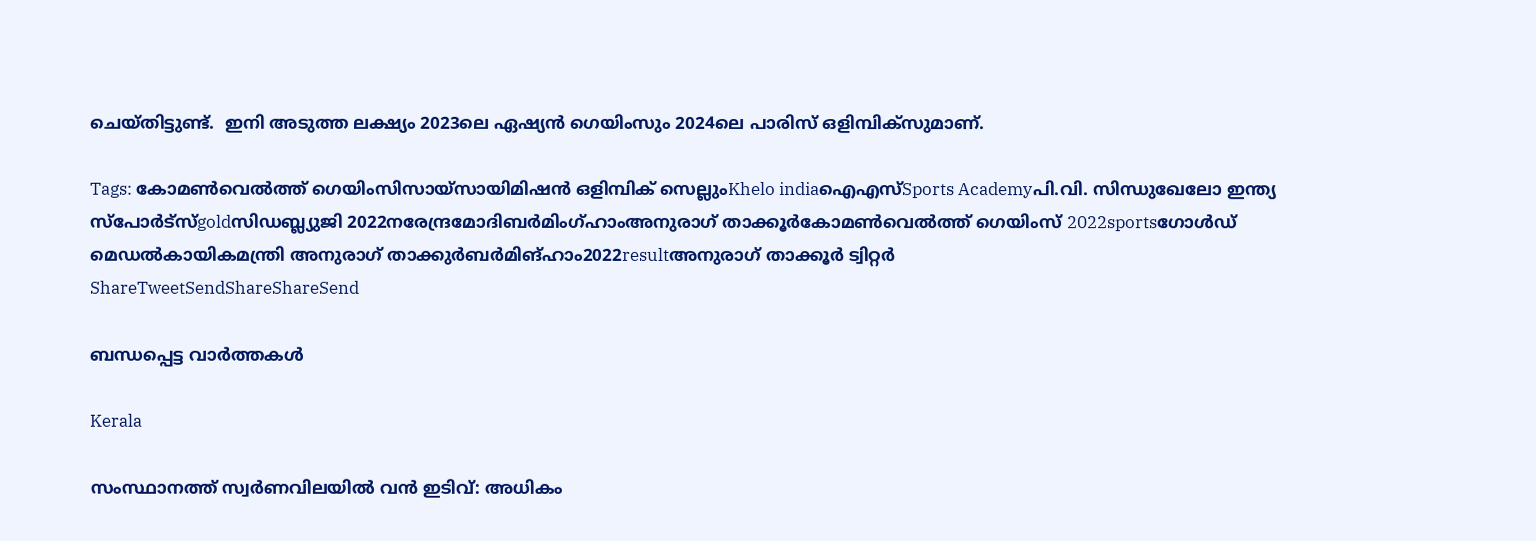ചെയ്തിട്ടുണ്ട്.  ഇനി അടുത്ത ലക്ഷ്യം 2023ലെ ഏഷ്യന്‍ ഗെയിംസും 2024ലെ പാരിസ് ഒളിമ്പിക്സുമാണ്.

Tags: കോമണ്‍വെല്‍ത്ത് ഗെയിംസിസായ്സായിമിഷന്‍ ഒളിമ്പിക് സെല്ലുംKhelo indiaഐഎസ്Sports Academyപി.വി. സിന്ധുഖേലോ ഇന്ത്യ സ്‌പോര്‍ട്‌സ്goldസിഡബ്ല്യുജി 2022നരേന്ദ്രമോദിബര്‍മിംഗ്ഹാംഅനുരാഗ് താക്കൂര്‍കോമണ്‍വെല്‍ത്ത് ഗെയിംസ് 2022sportsഗോള്‍ഡ് മെഡല്‍കായികമന്ത്രി അനുരാഗ് താക്കുര്‍ബര്‍മിങ്ഹാം2022resultഅനുരാഗ് താക്കൂര്‍ ട്വിറ്റര്‍
ShareTweetSendShareShareSend

ബന്ധപ്പെട്ട വാര്‍ത്തകള്‍

Kerala

സംസ്ഥാനത്ത് സ്വർണവിലയിൽ വൻ ഇടിവ്: അധികം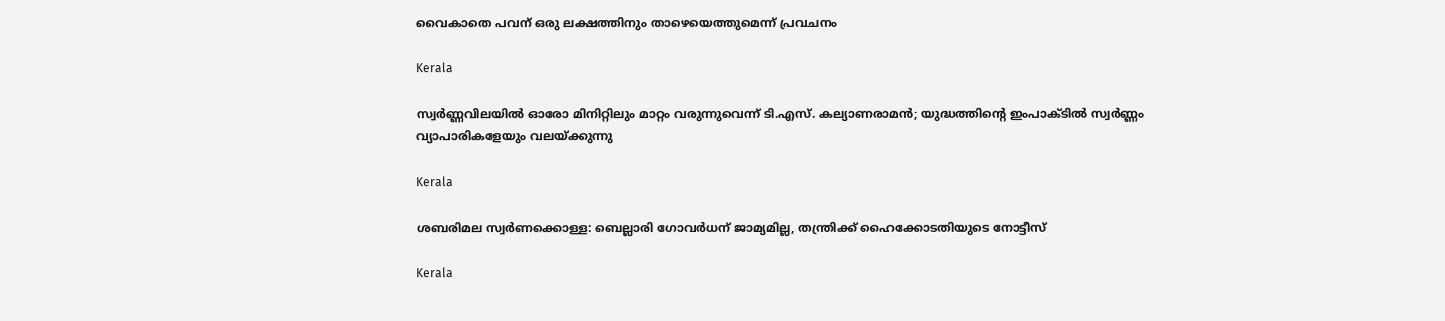വൈകാതെ പവന് ഒരു ലക്ഷത്തിനും താഴെയെത്തുമെന്ന് പ്രവചനം

Kerala

സ്വര്‍ണ്ണവിലയില്‍ ഓരോ മിനിറ്റിലും മാറ്റം വരുന്നുവെന്ന് ടി.എസ്. കല്യാണരാമന്‍; യുദ്ധത്തിന്റെ ഇംപാക്ടില്‍ സ്വര്‍ണ്ണം വ്യാപാരികളേയും വലയ്‌ക്കുന്നു

Kerala

ശബരിമല സ്വര്‍ണക്കൊള്ള: ബെല്ലാരി ഗോവര്‍ധന് ജാമ്യമില്ല, തന്ത്രിക്ക് ഹൈക്കോടതിയുടെ നോട്ടീസ്

Kerala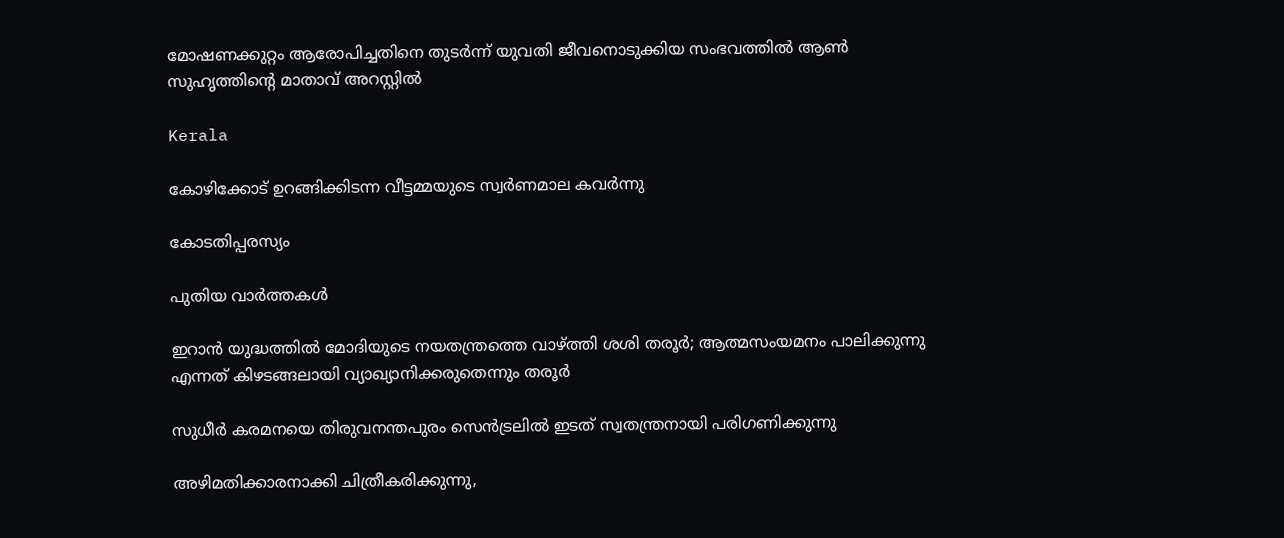മോഷണക്കുറ്റം ആരോപിച്ചതിനെ തുടര്‍ന്ന് യുവതി ജീവനൊടുക്കിയ സംഭവത്തില്‍ ആണ്‍ സുഹൃത്തിന്റെ മാതാവ് അറസ്റ്റില്‍

Kerala

കോഴിക്കോട് ഉറങ്ങിക്കിടന്ന വീട്ടമ്മയുടെ സ്വര്‍ണമാല കവര്‍ന്നു

കോടതിപ്പരസ്യം

പുതിയ വാര്‍ത്തകള്‍

ഇറാന്‍ യുദ്ധത്തില്‍ മോദിയുടെ നയതന്ത്രത്തെ വാഴ്‌ത്തി ശശി തരൂര്‍; ആത്മസംയമനം പാലിക്കുന്നു എന്നത് കിഴടങ്ങലായി വ്യാഖ്യാനിക്കരുതെന്നും തരൂര്‍

സുധീര്‍ കരമനയെ തിരുവനന്തപുരം സെന്‍ട്രലില്‍ ഇടത് സ്വതന്ത്രനായി പരിഗണിക്കുന്നു

അഴിമതിക്കാരനാക്കി ചിത്രീകരിക്കുന്നു,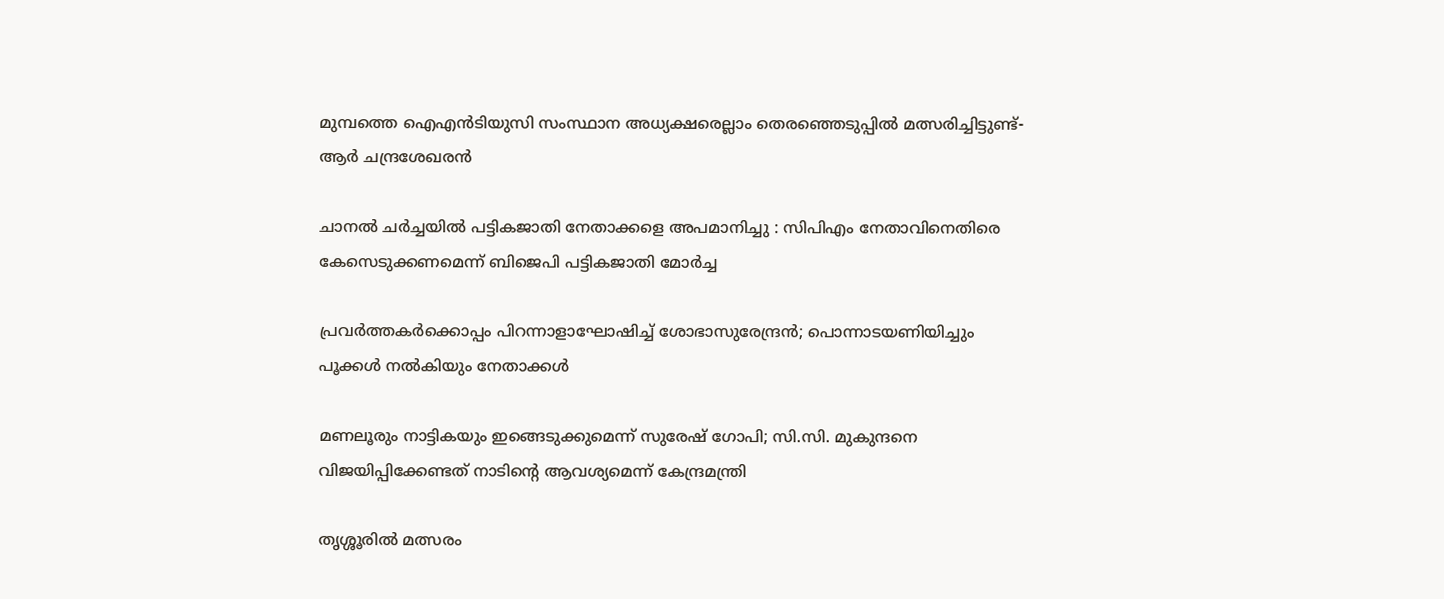മുമ്പത്തെ ഐഎന്‍ടിയുസി സംസ്ഥാന അധ്യക്ഷരെല്ലാം തെരഞ്ഞെടുപ്പില്‍ മത്സരിച്ചിട്ടുണ്ട്- ആര്‍ ചന്ദ്രശേഖരന്‍

ചാനൽ ചർച്ചയിൽ പട്ടികജാതി നേതാക്കളെ അപമാനിച്ചു : സിപിഎം നേതാവിനെതിരെ കേസെടുക്കണമെന്ന് ബിജെപി പട്ടികജാതി മോർച്ച

പ്രവര്‍ത്തകര്‍ക്കൊപ്പം പിറന്നാളാഘോഷിച്ച് ശോഭാസുരേന്ദ്രന്‍; പൊന്നാടയണിയിച്ചും പൂക്കള്‍ നല്‍കിയും നേതാക്കൾ

മണലൂരും നാട്ടികയും ഇങ്ങെടുക്കുമെന്ന് സുരേഷ് ഗോപി; സി.സി. മുകുന്ദനെ വിജയിപ്പിക്കേണ്ടത് നാടിന്റെ ആവശ്യമെന്ന് കേന്ദ്രമന്ത്രി

തൃശ്ശൂരില്‍ മത്സരം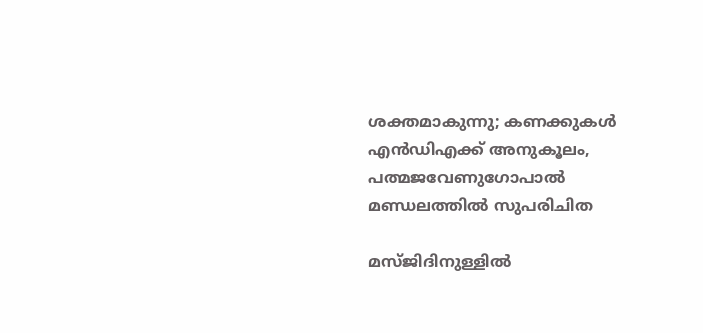ശക്തമാകുന്നു; കണക്കുകള്‍ എന്‍ഡിഎക്ക് അനുകൂലം, പത്മജവേണുഗോപാൽ മണ്ഡലത്തിൽ സുപരിചിത

മസ്ജിദിനുള്ളിൽ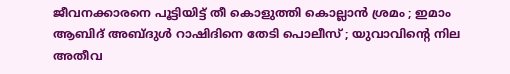ജീവനക്കാരനെ പൂട്ടിയിട്ട് തീ കൊളുത്തി കൊല്ലാൻ ശ്രമം ; ഇമാം ആബിദ് അബ്ദുൾ റാഷിദിനെ തേടി പൊലീസ് ; യുവാവിന്റെ നില അതീവ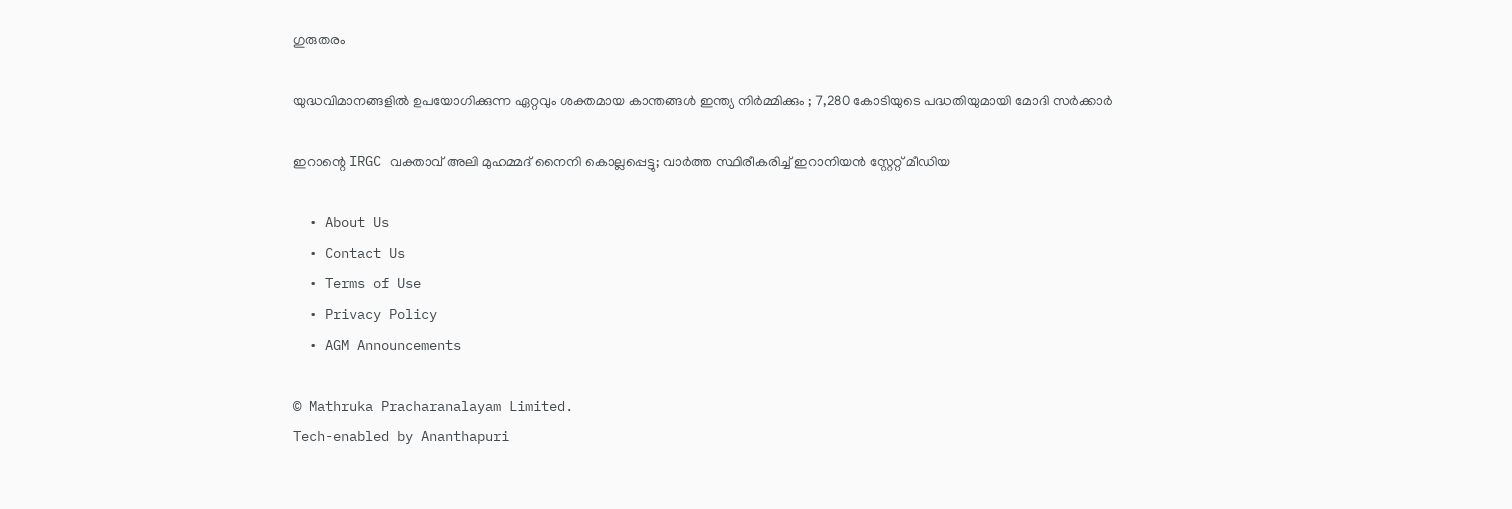ഗുരുതരം

യുദ്ധവിമാനങ്ങളിൽ ഉപയോഗിക്കുന്ന ഏറ്റവും ശക്തമായ കാന്തങ്ങൾ ഇന്ത്യ നിർമ്മിക്കും ; 7,280 കോടിയുടെ പദ്ധതിയുമായി മോദി സർക്കാർ

ഇറാന്റെ IRGC വക്താവ് അലി മുഹമ്മദ് നൈനി കൊല്ലപ്പെട്ടു; വാർത്ത സ്ഥിരീകരിച്ച് ഇറാനിയൻ സ്റ്റേറ്റ് മീഡിയ

  • About Us
  • Contact Us
  • Terms of Use
  • Privacy Policy
  • AGM Announcements

© Mathruka Pracharanalayam Limited.
Tech-enabled by Ananthapuri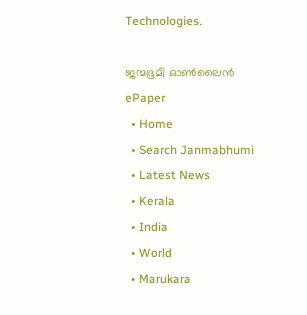Technologies.

ജന്മഭൂമി ഓണ്‍ലൈന്‍
ePaper
  • Home
  • Search Janmabhumi
  • Latest News
  • Kerala
  • India
  • World
  • Marukara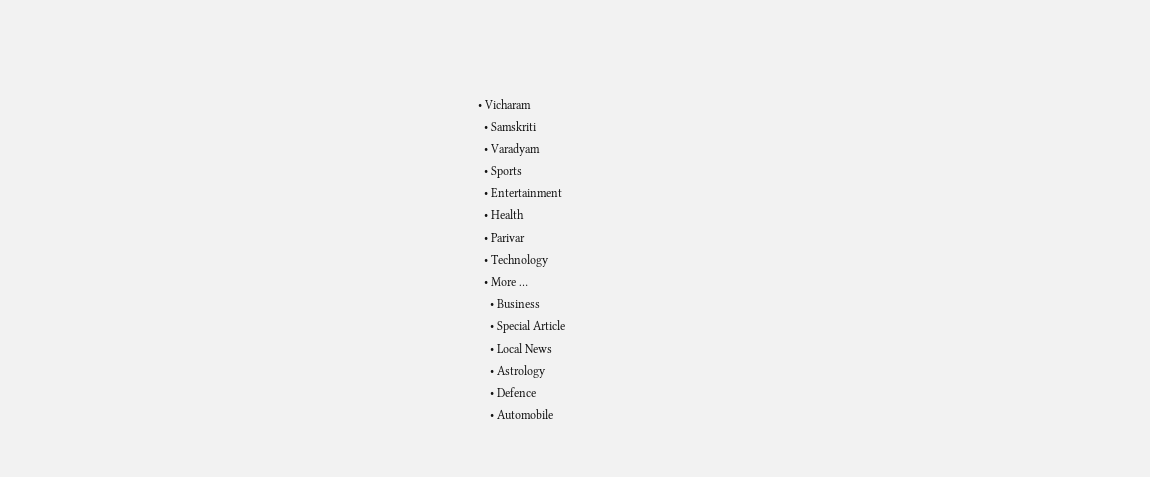• Vicharam
  • Samskriti
  • Varadyam
  • Sports
  • Entertainment
  • Health
  • Parivar
  • Technology
  • More …
    • Business
    • Special Article
    • Local News
    • Astrology
    • Defence
    • Automobile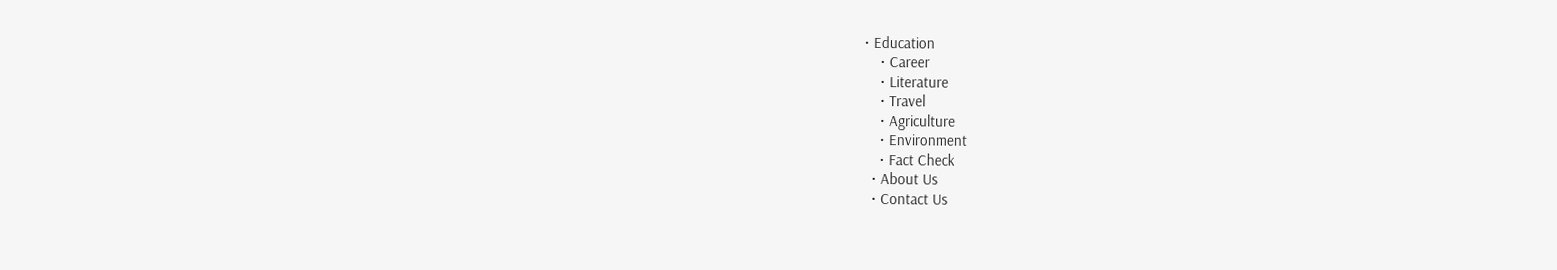• Education
    • Career
    • Literature
    • Travel
    • Agriculture
    • Environment
    • Fact Check
  • About Us
  • Contact Us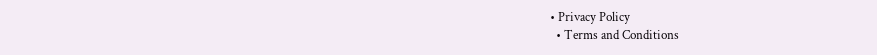• Privacy Policy
  • Terms and Conditions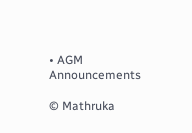• AGM Announcements

© Mathruka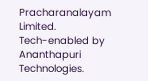Pracharanalayam Limited.
Tech-enabled by Ananthapuri Technologies.